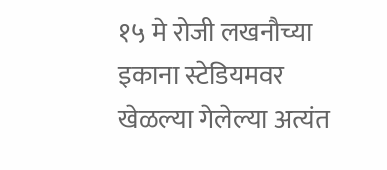१५ मे रोजी लखनौच्या इकाना स्टेडियमवर खेळल्या गेलेल्या अत्यंत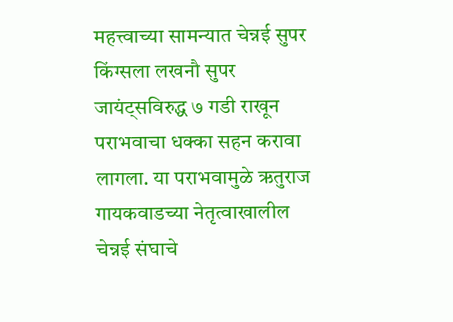महत्त्वाच्या सामन्यात चेन्नई सुपर किंग्सला लखनौ सुपर जायंट्सविरुद्ध ७ गडी राखून पराभवाचा धक्का सहन करावा लागला. या पराभवामुळे ऋतुराज गायकवाडच्या नेतृत्वाखालील चेन्नई संघाचे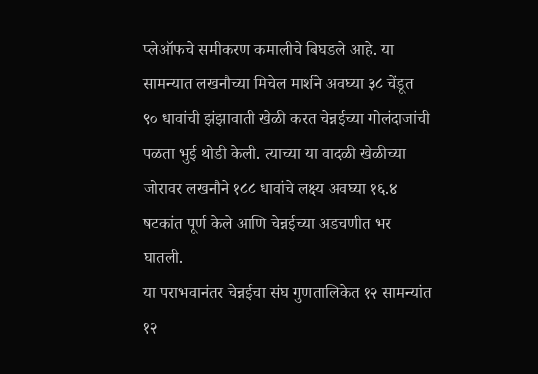प्लेऑफचे समीकरण कमालीचे बिघडले आहे. या सामन्यात लखनौच्या मिचेल मार्शने अवघ्या ३८ चेंडूत ९० धावांची झंझावाती खेळी करत चेन्नईच्या गोलंदाजांची पळता भुई थोडी केली. त्याच्या या वादळी खेळीच्या जोरावर लखनौने १८८ धावांचे लक्ष्य अवघ्या १६.४ षटकांत पूर्ण केले आणि चेन्नईच्या अडचणीत भर घातली.
या पराभवानंतर चेन्नईचा संघ गुणतालिकेत १२ सामन्यांत १२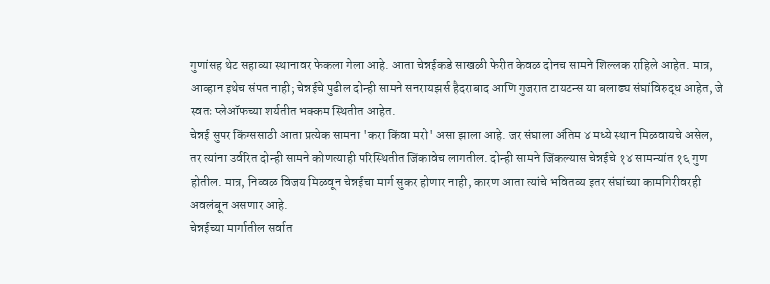गुणांसह थेट सहाव्या स्थानावर फेकला गेला आहे. आता चेन्नईकडे साखळी फेरीत केवळ दोनच सामने शिल्लक राहिले आहेत. मात्र, आव्हान इथेच संपत नाही; चेन्नईचे पुढील दोन्ही सामने सनरायझर्स हैदराबाद आणि गुजरात टायटन्स या बलाढ्य संघांविरुद्ध आहेत, जे स्वतः प्लेऑफच्या शर्यतीत भक्कम स्थितीत आहेत.
चेन्नई सुपर किंग्ससाठी आता प्रत्येक सामना 'करा किंवा मरो' असा झाला आहे. जर संघाला अंतिम ४ मध्ये स्थान मिळवायचे असेल, तर त्यांना उर्वरित दोन्ही सामने कोणत्याही परिस्थितीत जिंकावेच लागतील. दोन्ही सामने जिंकल्यास चेन्नईचे १४ सामन्यांत १६ गुण होतील. मात्र, निव्वळ विजय मिळवून चेन्नईचा मार्ग सुकर होणार नाही, कारण आता त्यांचे भवितव्य इतर संघांच्या कामगिरीवरही अवलंबून असणार आहे.
चेन्नईच्या मार्गातील सर्वात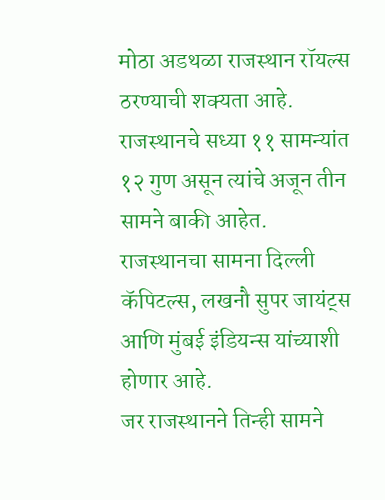मोठा अडथळा राजस्थान रॉयल्स ठरण्याची शक्यता आहे. राजस्थानचे सध्या ११ सामन्यांत १२ गुण असून त्यांचे अजून तीन सामने बाकी आहेत. राजस्थानचा सामना दिल्ली कॅपिटल्स, लखनौ सुपर जायंट्स आणि मुंबई इंडियन्स यांच्याशी होणार आहे.
जर राजस्थानने तिन्ही सामने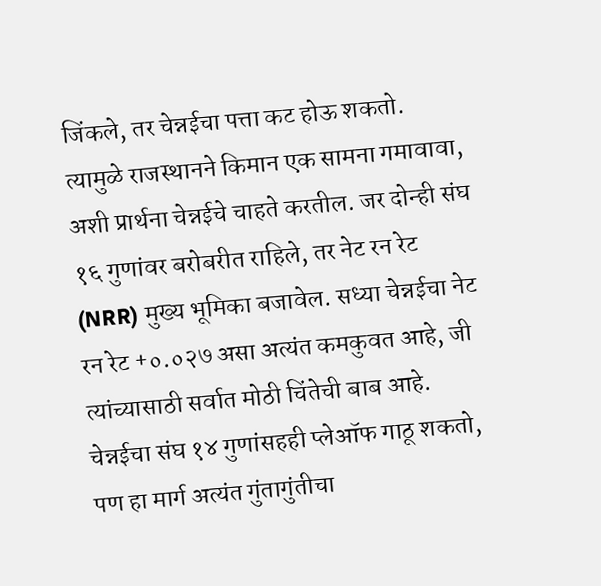जिंकले, तर चेन्नईचा पत्ता कट होऊ शकतो. त्यामुळे राजस्थानने किमान एक सामना गमावावा, अशी प्रार्थना चेन्नईचे चाहते करतील. जर दोन्ही संघ १६ गुणांवर बरोबरीत राहिले, तर नेट रन रेट (NRR) मुख्य भूमिका बजावेल. सध्या चेन्नईचा नेट रन रेट +०.०२७ असा अत्यंत कमकुवत आहे, जी त्यांच्यासाठी सर्वात मोठी चिंतेची बाब आहे.
चेन्नईचा संघ १४ गुणांसहही प्लेऑफ गाठू शकतो, पण हा मार्ग अत्यंत गुंतागुंतीचा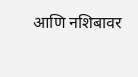आणि नशिबावर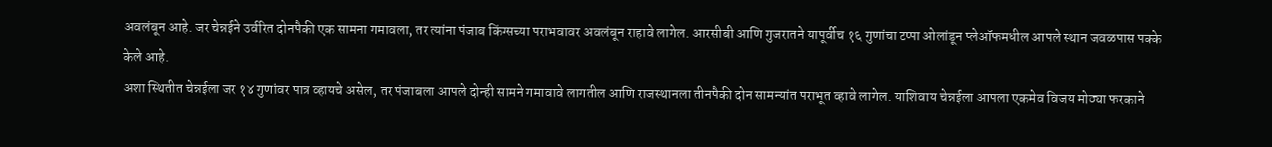अवलंबून आहे. जर चेन्नईने उर्वरित दोनपैकी एक सामना गमावला, तर त्यांना पंजाब किंग्सच्या पराभवावर अवलंबून राहावे लागेल. आरसीबी आणि गुजरातने यापूर्वीच १६ गुणांचा टप्पा ओलांडून प्लेऑफमधील आपले स्थान जवळपास पक्के केले आहे.
अशा स्थितीत चेन्नईला जर १४ गुणांवर पात्र व्हायचे असेल, तर पंजाबला आपले दोन्ही सामने गमावावे लागतील आणि राजस्थानला तीनपैकी दोन सामन्यांत पराभूत व्हावे लागेल. याशिवाय चेन्नईला आपला एकमेव विजय मोठ्या फरकाने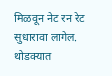मिळवून नेट रन रेट सुधारावा लागेल. थोडक्यात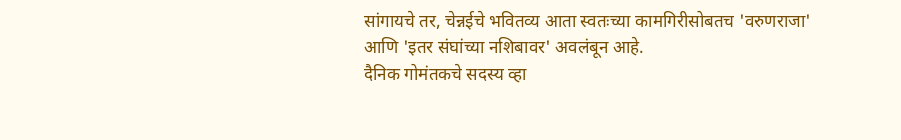सांगायचे तर, चेन्नईचे भवितव्य आता स्वतःच्या कामगिरीसोबतच 'वरुणराजा' आणि 'इतर संघांच्या नशिबावर' अवलंबून आहे.
दैनिक गोमंतकचे सदस्य व्हा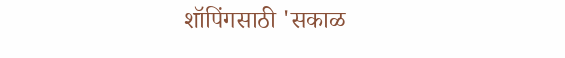शॉपिंगसाठी 'सकाळ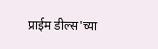प्राईम डील्स'च्या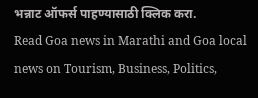भन्नाट ऑफर्स पाहण्यासाठी क्लिक करा.
Read Goa news in Marathi and Goa local news on Tourism, Business, Politics,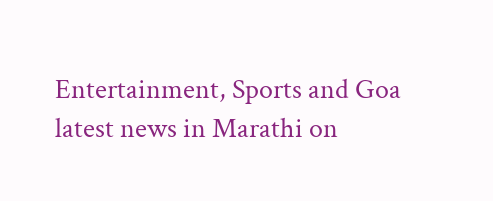Entertainment, Sports and Goa latest news in Marathi on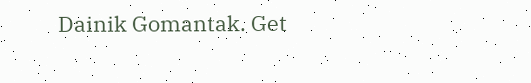Dainik Gomantak. Get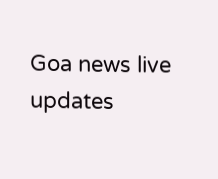Goa news live updates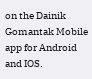on the Dainik Gomantak Mobile app for Android and IOS.